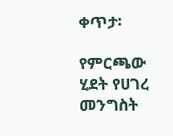ቀጥታ፡

የምርጫው ሂደት የሀገረ መንግስት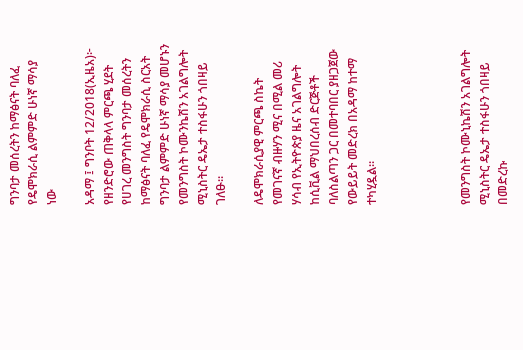ግንባታ መሰረትን ከማፅናት ባለፈ የዴሞክራሲ ልምምድ ሁነኛ ማሳያ ነው

አዳማ ፤ ግንቦት 12/2018(ኢዜአ)፦ የዘንድሮው ጠቅላላ ምርጫ ሂደት የሀገረ መንግስት ግንባታ መሰረትን ከማፅናት ባለፈ የዴሞክራሲ ስርአት ግንባታ ልምምድ ሁነኛ ማሳያ መሆኑን የመንግስት ኮሙንኬሽን አገልግሎት ሚኒስትር ዴኤታ ተስፋሁን ጎበዛይ ገለፁ።

ለዴሞክራሲያዊ ምርጫ ስኬት የመገናኛ ብዙሃን ሚና በሚል መሪ ሃሳብ የኢትዮጵያ ዜና አገልግሎት ከሲቪል ማህበረሰብ ድርጅቶች ባለስልጣን ጋር በመተባበር ያዘጋጀው የውይይት መድረክ በአዳማ ከተማ ተካሂዷል።




የመንግስት ኮሙኒኬሽን አገልግሎት ሚኒስትር ዴኤታ ተስፋሁን ጎበዛይ በመድረኩ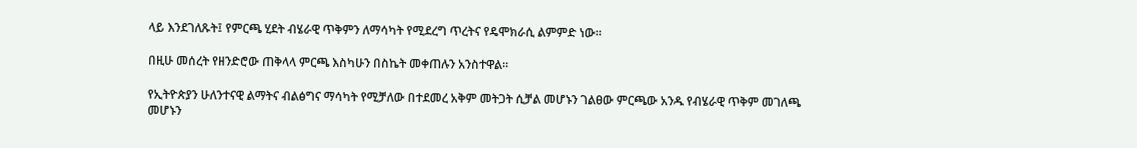ላይ እንደገለጹት፤ የምርጫ ሂደት ብሄራዊ ጥቅምን ለማሳካት የሚደረግ ጥረትና የዴሞክራሲ ልምምድ ነው።

በዚሁ መሰረት የዘንድሮው ጠቅላላ ምርጫ እስካሁን በስኬት መቀጠሉን አንስተዋል።

የኢትዮጵያን ሁለንተናዊ ልማትና ብልፅግና ማሳካት የሚቻለው በተደመረ አቅም መትጋት ሲቻል መሆኑን ገልፀው ምርጫው አንዱ የብሄራዊ ጥቅም መገለጫ መሆኑን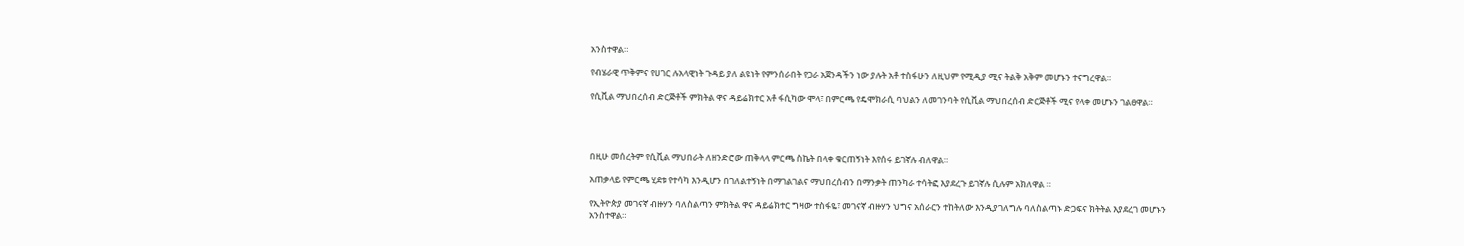አንስተዋል።

የብሄራዊ ጥቅምና የሀገር ሉአላዊነት ጉዳይ ያለ ልዩነት የምንሰራበት የጋራ አጀንዳችን ነው ያሉት አቶ ተስፋሁን ለዚህም የሚዲያ ሚና ትልቅ አቅም መሆኑን ተናግረዋል።

የሲቪል ማህበረሰብ ድርጅቶች ምክትል ዋና ዳይሬክተር አቶ ፋሲካው ሞላ፣ በምርጫ የዴሞክራሲ ባህልን ለመገንባት የሲቪል ማህበረሰብ ድርጅቶች ሚና የላቀ መሆኑን ገልፀዋል።




በዚሁ መሰረትም የሲቪል ማህበራት ለዘንድሮው ጠቅላላ ምርጫ ስኬት በላቀ ቁርጠኝነት እየሰሩ ይገኛሉ ብለዋል።

አጠቃላይ የምርጫ ሂደቱ የተሳካ እንዲሆን በገለልተኝነት በማገልገልና ማህበረሰብን በማንቃት ጠንካራ ተሳትፎ እያደረጉ ይገኛሉ ሲሉም አክለዋል ።

የኢትዮጵያ መገናኛ ብዙሃን ባለስልጣን ምክትል ዋና ዳይሬክተር ግዛው ተስፋዬ፣ መገናኛ ብዙሃን ህግና አሰራርን ተከትለው እንዲያገለግሉ ባለስልጣኑ ድጋፍና ክትትል እያደረገ መሆኑን አንስተዋል።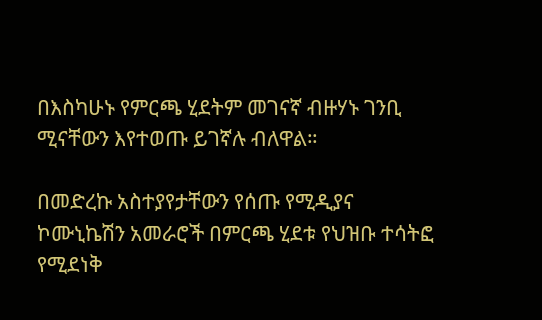በእስካሁኑ የምርጫ ሂደትም መገናኛ ብዙሃኑ ገንቢ ሚናቸውን እየተወጡ ይገኛሉ ብለዋል።

በመድረኩ አስተያየታቸውን የሰጡ የሚዲያና ኮሙኒኬሽን አመራሮች በምርጫ ሂደቱ የህዝቡ ተሳትፎ የሚደነቅ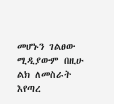መሆኑን ገልፀው ሚዲያውም በዚሁ ልክ ለመስራት እየጣረ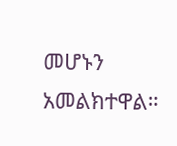መሆኑን አመልክተዋል።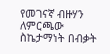የመገናኛ ብዙሃን ለምርጫው ስኬታማነት በብቃት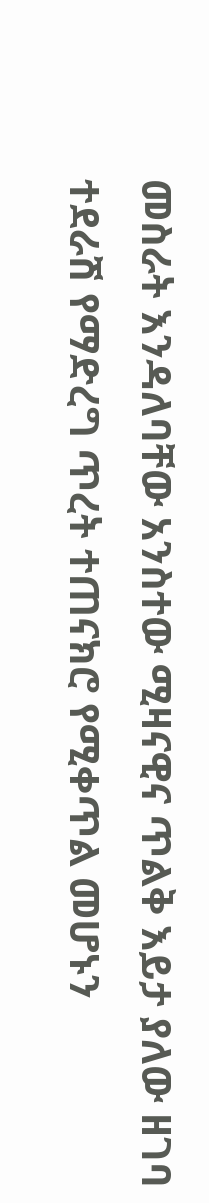መስራት እንዳለባቸው አንስተው ሚዛናዊና ጥልቅ እይታ ያለው ዘገባ ተደራሽ የማድረግ ጥረት ተጠናክሮ የሚቀጥል መሆኑን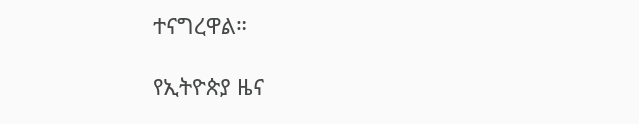ተናግረዋል።

የኢትዮጵያ ዜና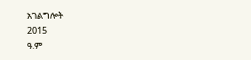አገልግሎት
2015
ዓ.ም